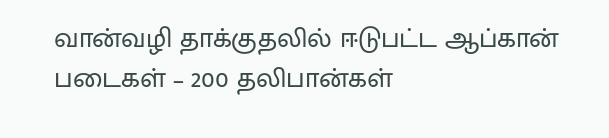வான்வழி தாக்குதலில் ஈடுபட்ட ஆப்கான் படைகள் – 200 தலிபான்கள்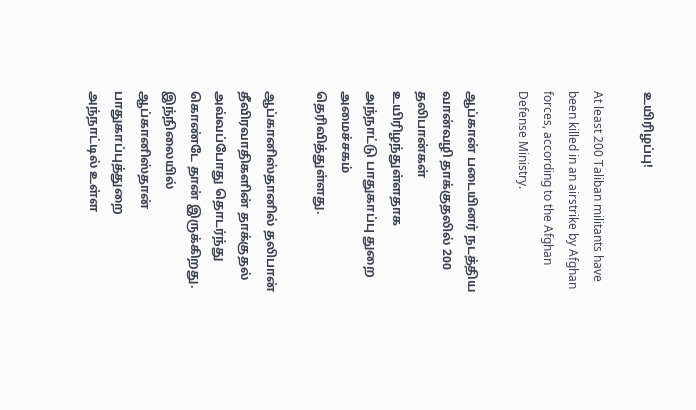உயிரிழப்பு!

At least 200 Taliban militants have been killed in an airstrike by Afghan forces, according to the Afghan Defense Ministry.

ஆப்கான் படையினர் நடத்திய வான்வழி தாக்குதலில் 200 தலிபான்கள் உயிரிழந்துள்ளதாக அந்நாட்டு பாதுகாப்பு துறை அமைச்சகம் தெரிவித்துள்ளது.

ஆப்கானிஸ்தானில் தலிபான் தீவிரவாதிகளின் தாக்குதல் அவ்வப்போது தொடர்ந்து கொண்டே தான் இருக்கிறது. இந்நிலையில் ஆப்கானிஸ்தான் பாதுகாப்புத்துறை அந்நாட்டில் உள்ள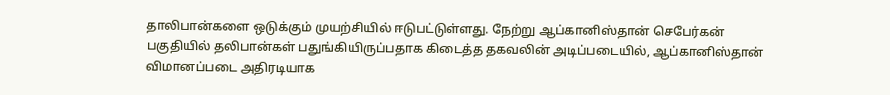தாலிபான்களை ஒடுக்கும் முயற்சியில் ஈடுபட்டுள்ளது. நேற்று ஆப்கானிஸ்தான் செபேர்கன் பகுதியில் தலிபான்கள் பதுங்கியிருப்பதாக கிடைத்த தகவலின் அடிப்படையில், ஆப்கானிஸ்தான் விமானப்படை அதிரடியாக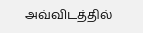அவ்விடத்தில்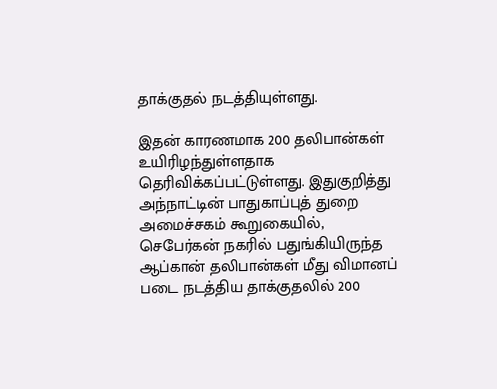தாக்குதல் நடத்தியுள்ளது.

இதன் காரணமாக 200 தலிபான்கள் உயிரிழந்துள்ளதாக தெரிவிக்கப்பட்டுள்ளது. இதுகுறித்து அந்நாட்டின் பாதுகாப்புத் துறை அமைச்சகம் கூறுகையில், செபேர்கன் நகரில் பதுங்கியிருந்த ஆப்கான் தலிபான்கள் மீது விமானப் படை நடத்திய தாக்குதலில் 200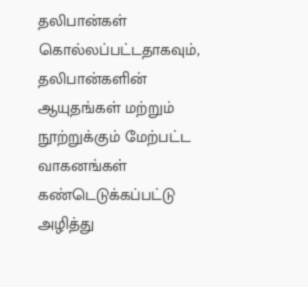தலிபான்கள் கொல்லப்பட்டதாகவும், தலிபான்களின் ஆயுதங்கள் மற்றும் நூற்றுக்கும் மேற்பட்ட வாகனங்கள் கண்டெடுக்கப்பட்டு அழித்து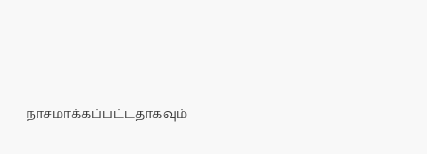நாசமாக்கப்பட்டதாகவும்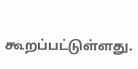கூறப்பட்டுள்ளது.